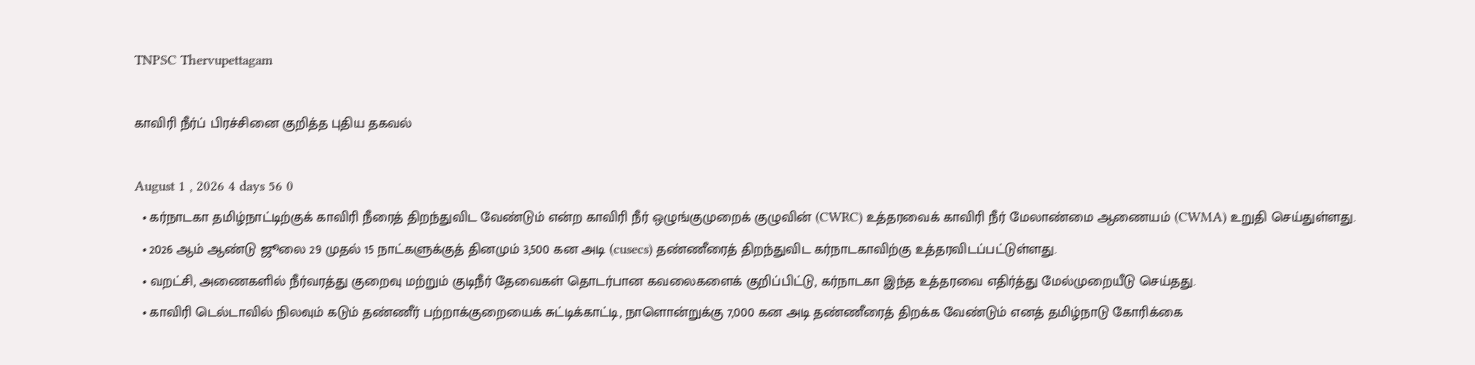TNPSC Thervupettagam

காவிரி நீர்ப் பிரச்சினை குறித்த புதிய தகவல்

August 1 , 2026 4 days 56 0
  • கர்நாடகா தமிழ்நாட்டிற்குக் காவிரி நீரைத் திறந்துவிட வேண்டும் என்ற காவிரி நீர் ஒழுங்குமுறைக் குழுவின் (CWRC) உத்தரவைக் காவிரி நீர் மேலாண்மை ஆணையம் (CWMA) உறுதி செய்துள்ளது.
  • 2026 ஆம் ஆண்டு ஜூலை 29 முதல் 15 நாட்களுக்குத் தினமும் 3,500 கன அடி (cusecs) தண்ணீரைத் திறந்துவிட கர்நாடகாவிற்கு உத்தரவிடப்பட்டுள்ளது.
  • வறட்சி, அணைகளில் நீர்வரத்து குறைவு மற்றும் குடிநீர் தேவைகள் தொடர்பான கவலைகளைக் குறிப்பிட்டு, கர்நாடகா இந்த உத்தரவை எதிர்த்து மேல்முறையீடு செய்தது.
  • காவிரி டெல்டாவில் நிலவும் கடும் தண்ணீர் பற்றாக்குறையைக் சுட்டிக்காட்டி, நாளொன்றுக்கு 7,000 கன அடி தண்ணீரைத் திறக்க வேண்டும் எனத் தமிழ்நாடு கோரிக்கை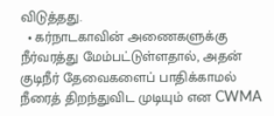விடுத்தது.
  • கர்நாடகாவின் அணைகளுக்கு நீர்வரத்து மேம்பட்டுள்ளதால், அதன் குடிநீர் தேவைகளைப் பாதிக்காமல் நீரைத் திறந்துவிட முடியும் என CWMA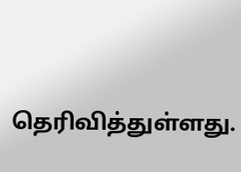தெரிவித்துள்ளது.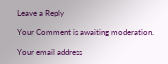Leave a Reply

Your Comment is awaiting moderation.

Your email address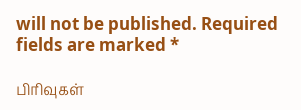will not be published. Required fields are marked *

பிரிவுகள்